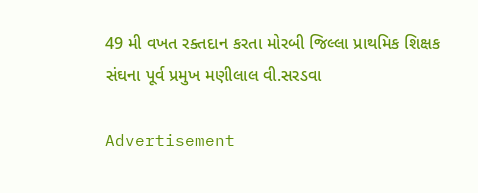49 મી વખત રક્તદાન કરતા મોરબી જિલ્લા પ્રાથમિક શિક્ષક સંઘના પૂર્વ પ્રમુખ મણીલાલ વી.સરડવા

Advertisement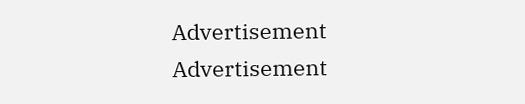Advertisement
Advertisement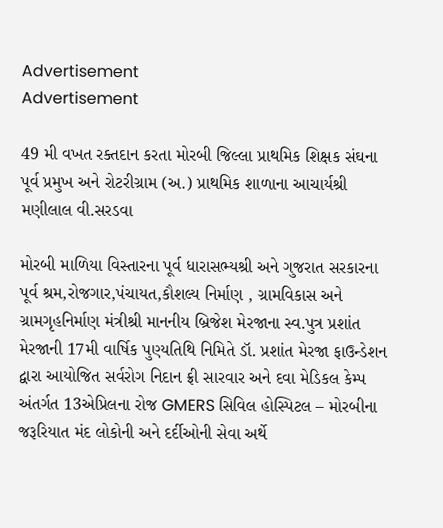Advertisement
Advertisement

49 મી વખત રક્તદાન કરતા મોરબી જિલ્લા પ્રાથમિક શિક્ષક સંઘના પૂર્વ પ્રમુખ અને રોટરીગ્રામ (અ.) પ્રાથમિક શાળાના આચાર્યશ્રી મણીલાલ વી.સરડવા

મોરબી માળિયા વિસ્તારના પૂર્વ ધારાસભ્યશ્રી અને ગુજરાત સરકારના પૂર્વ શ્રમ,રોજગાર,પંચાયત,કૌશલ્ય નિર્માણ , ગ્રામવિકાસ અને ગ્રામગૃહનિર્માણ મંત્રીશ્રી માનનીય બ્રિજેશ મેરજાના સ્વ.પુત્ર પ્રશાંત મેરજાની 17મી વાર્ષિક પુણ્યતિથિ નિમિતે ડૉ. પ્રશાંત મેરજા ફાઉન્ડેશન દ્વારા આયોજિત સર્વરોગ નિદાન ફ્રી સારવાર અને દવા મેડિકલ કેમ્પ અંતર્ગત 13એપ્રિલના રોજ GMERS સિવિલ હોસ્પિટલ – મોરબીના જરૂરિયાત મંદ લોકોની અને દર્દીઓની સેવા અર્થે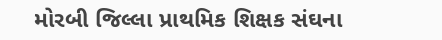મોરબી જિલ્લા પ્રાથમિક શિક્ષક સંઘના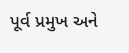પૂર્વ પ્રમુખ અને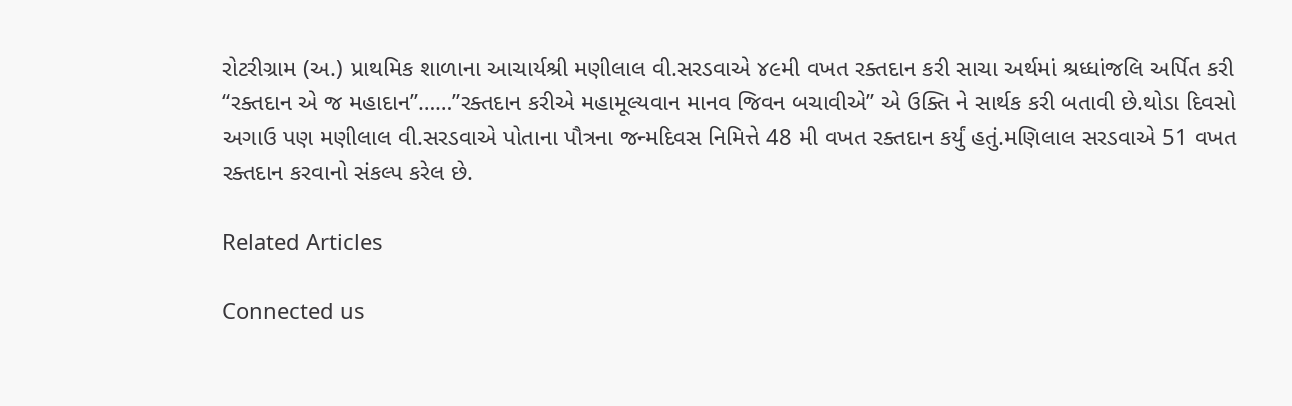રોટરીગ્રામ (અ.) પ્રાથમિક શાળાના આચાર્યશ્રી મણીલાલ વી.સરડવાએ ૪૯મી વખત રક્તદાન કરી સાચા અર્થમાં શ્રધ્ધાંજલિ અર્પિત કરી “રક્તદાન એ જ મહાદાન”……”રક્તદાન કરીએ મહામૂલ્યવાન માનવ જિવન બચાવીએ” એ ઉક્તિ ને સાર્થક કરી બતાવી છે.થોડા દિવસો અગાઉ પણ મણીલાલ વી.સરડવાએ પોતાના પૌત્રના જન્મદિવસ નિમિત્તે 48 મી વખત રક્તદાન કર્યું હતું.મણિલાલ સરડવાએ 51 વખત રક્તદાન કરવાનો સંકલ્પ કરેલ છે.

Related Articles

Connected us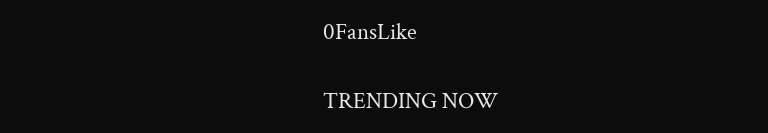0FansLike

TRENDING NOW